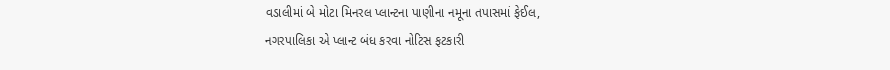વડાલીમાં બે મોટા મિનરલ પ્લાન્ટના પાણીના નમૂના તપાસમાં ફેઈલ,
નગરપાલિકા એ પ્લાન્ટ બંધ કરવા નોટિસ ફટકારી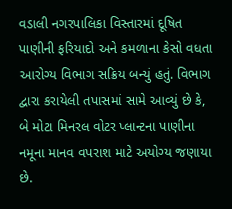વડાલી નગરપાલિકા વિસ્તારમાં દૂષિત પાણીની ફરિયાદો અને કમળાના કેસો વધતા આરોગ્ય વિભાગ સક્રિય બન્યું હતું. વિભાગ દ્વારા કરાયેલી તપાસમાં સામે આવ્યું છે કે, બે મોટા મિનરલ વોટર પ્લાન્ટના પાણીના નમૂના માનવ વપરાશ માટે અયોગ્ય જણાયા છે.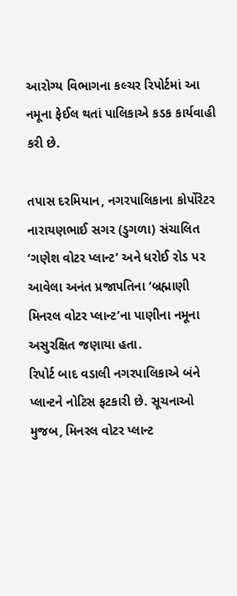આરોગ્ય વિભાગના કલ્ચર રિપોર્ટમાં આ નમૂના ફેઈલ થતાં પાલિકાએ કડક કાર્યવાહી કરી છે.

તપાસ દરમિયાન, નગરપાલિકાના કોર્પોરેટર નારાયણભાઈ સગર (ડુગળા) સંચાલિત ‘ગણેશ વોટર પ્લાન્ટ’ અને ધરોઈ રોડ પર આવેલા અનંત પ્રજાપતિના ‘બ્રહ્માણી મિનરલ વોટર પ્લાન્ટ’ના પાણીના નમૂના અસુરક્ષિત જણાયા હતા.
રિપોર્ટ બાદ વડાલી નગરપાલિકાએ બંને પ્લાન્ટને નોટિસ ફટકારી છે. સૂચનાઓ મુજબ, મિનરલ વોટર પ્લાન્ટ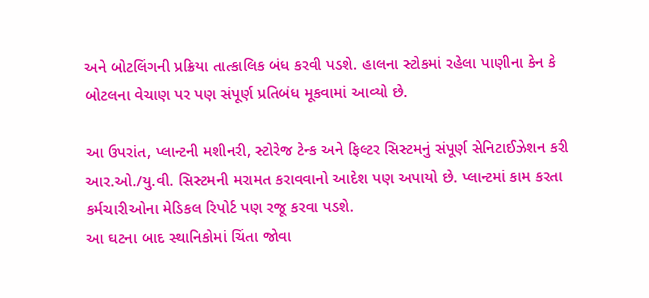અને બોટલિંગની પ્રક્રિયા તાત્કાલિક બંધ કરવી પડશે. હાલના સ્ટોકમાં રહેલા પાણીના કેન કે બોટલના વેચાણ પર પણ સંપૂર્ણ પ્રતિબંધ મૂકવામાં આવ્યો છે.

આ ઉપરાંત, પ્લાન્ટની મશીનરી, સ્ટોરેજ ટેન્ક અને ફિલ્ટર સિસ્ટમનું સંપૂર્ણ સેનિટાઈઝેશન કરી આર.ઓ./યુ.વી. સિસ્ટમની મરામત કરાવવાનો આદેશ પણ અપાયો છે. પ્લાન્ટમાં કામ કરતા કર્મચારીઓના મેડિકલ રિપોર્ટ પણ રજૂ કરવા પડશે.
આ ઘટના બાદ સ્થાનિકોમાં ચિંતા જોવા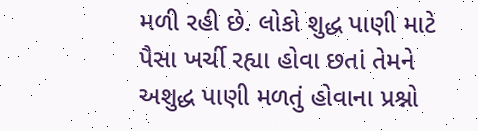મળી રહી છે. લોકો શુદ્ધ પાણી માટે પૈસા ખર્ચી રહ્યા હોવા છતાં તેમને અશુદ્ધ પાણી મળતું હોવાના પ્રશ્નો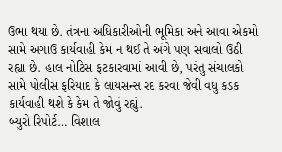ઉભા થયા છે. તંત્રના અધિકારીઓની ભૂમિકા અને આવા એકમો સામે અગાઉ કાર્યવાહી કેમ ન થઈ તે અંગે પણ સવાલો ઉઠી રહ્યા છે. હાલ નોટિસ ફટકારવામાં આવી છે, પરંતુ સંચાલકો સામે પોલીસ ફરિયાદ કે લાયસન્સ રદ કરવા જેવી વધુ કડક કાર્યવાહી થશે કે કેમ તે જોવું રહ્યું.
બ્યુરો રિપોર્ટ… વિશાલ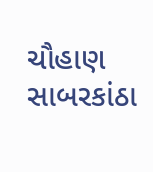ચૌહાણ સાબરકાંઠા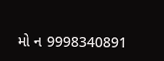મો ન 9998340891